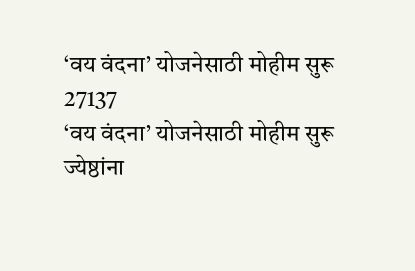‘वय वंदना’ योजनेसाठी मोहीम सुरू
27137
‘वय वंदना’ योजनेसाठी मोहीम सुरू
ज्येष्ठांना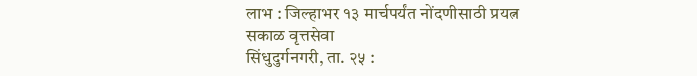लाभ : जिल्हाभर १३ मार्चपर्यंत नोंदणीसाठी प्रयत्न
सकाळ वृत्तसेवा
सिंधुदुर्गनगरी, ता. २५ :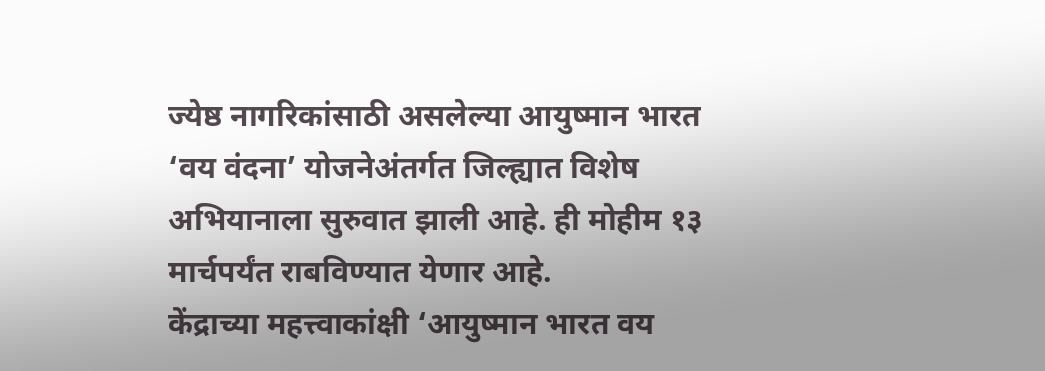ज्येष्ठ नागरिकांसाठी असलेल्या आयुष्मान भारत ‘वय वंदना’ योजनेअंतर्गत जिल्ह्यात विशेष अभियानाला सुरुवात झाली आहे. ही मोहीम १३ मार्चपर्यंत राबविण्यात येणार आहे.
केंद्राच्या महत्त्वाकांक्षी ‘आयुष्मान भारत वय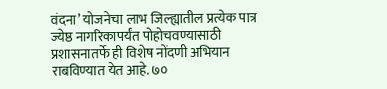वंदना’ योजनेचा लाभ जिल्ह्यातील प्रत्येक पात्र ज्येष्ठ नागरिकापर्यंत पोहोचवण्यासाठी प्रशासनातर्फे ही विशेष नोंदणी अभियान राबविण्यात येत आहे. ७०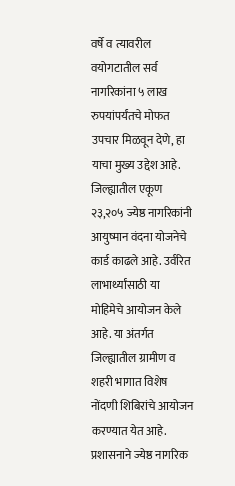वर्षे व त्यावरील वयोगटातील सर्व नागरिकांना ५ लाख रुपयांपर्यंतचे मोफत उपचार मिळवून देणे, हा याचा मुख्य उद्देश आहे. जिल्ह्यातील एकूण २३,२०५ ज्येष्ठ नागरिकांनी आयुष्मान वंदना योजनेचे कार्ड काढले आहे. उर्वरित लाभार्थ्यांसाठी या मोहिमेचे आयोजन केले आहे. या अंतर्गत जिल्ह्यातील ग्रामीण व शहरी भागात विशेष नोंदणी शिबिरांचे आयोजन करण्यात येत आहे. प्रशासनाने ज्येष्ठ नागरिक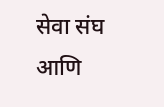सेवा संघ आणि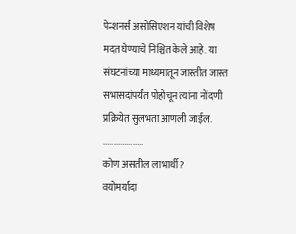पेन्शनर्स असोसिएशन यांची विशेष मदत घेण्याचे निश्चित केले आहे. या संघटनांच्या माध्यमातून जास्तीत जास्त सभासदांपर्यंत पोहोचून त्यांना नोंदणी प्रक्रियेत सुलभता आणली जाईल.
...................
कोण असतील लाभार्थी?
वयोमर्यादा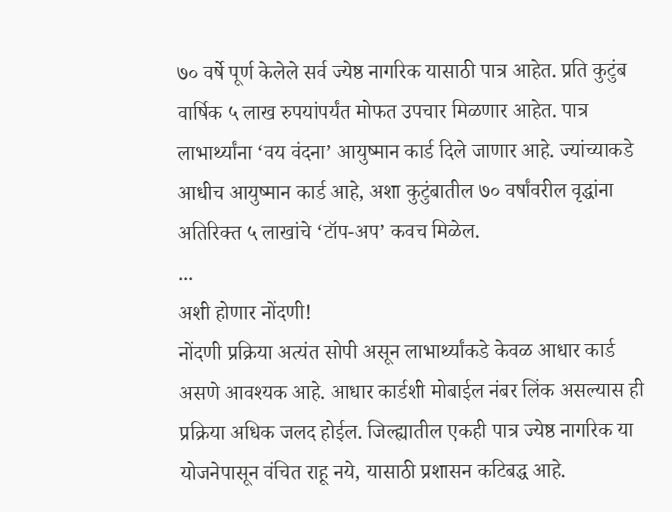७० वर्षे पूर्ण केलेले सर्व ज्येष्ठ नागरिक यासाठी पात्र आहेत. प्रति कुटुंब वार्षिक ५ लाख रुपयांपर्यंत मोफत उपचार मिळणार आहेत. पात्र लाभार्थ्यांना ‘वय वंदना’ आयुष्मान कार्ड दिले जाणार आहे. ज्यांच्याकडे आधीच आयुष्मान कार्ड आहे, अशा कुटुंबातील ७० वर्षांवरील वृद्धांना अतिरिक्त ५ लाखांचे ‘टॉप-अप’ कवच मिळेल.
...
अशी होणार नोंदणी!
नोंदणी प्रक्रिया अत्यंत सोपी असून लाभार्थ्यांकडे केवळ आधार कार्ड असणे आवश्यक आहे. आधार कार्डशी मोबाईल नंबर लिंक असल्यास ही प्रक्रिया अधिक जलद होईल. जिल्ह्यातील एकही पात्र ज्येष्ठ नागरिक या योजनेपासून वंचित राहू नये, यासाठी प्रशासन कटिबद्ध आहे.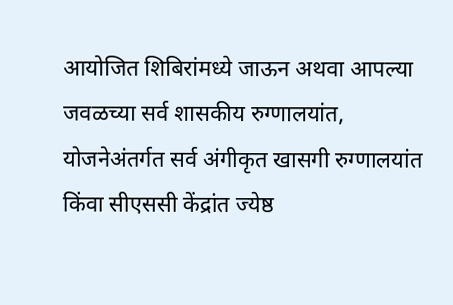आयोजित शिबिरांमध्ये जाऊन अथवा आपल्या जवळच्या सर्व शासकीय रुग्णालयांत, योजनेअंतर्गत सर्व अंगीकृत खासगी रुग्णालयांत किंवा सीएससी केंद्रांत ज्येष्ठ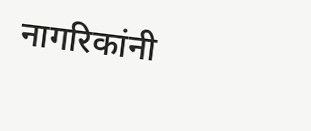नागरिकांनी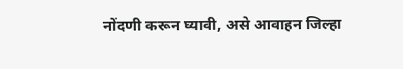नोंदणी करून घ्यावी, असे आवाहन जिल्हा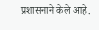प्रशासनाने केले आहे.